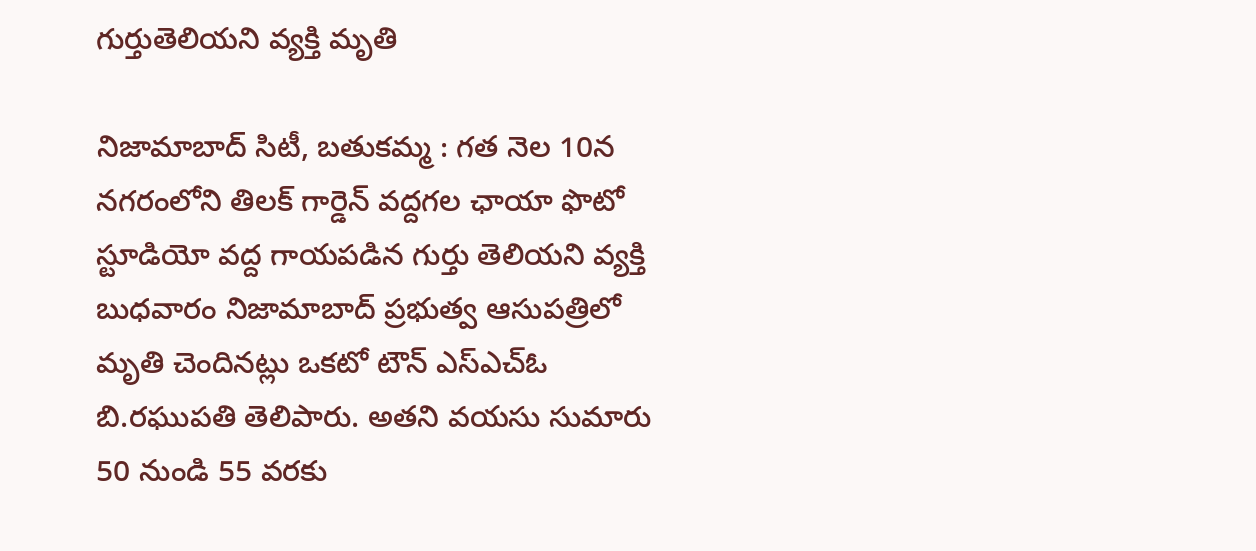గుర్తుతెలియని వ్యక్తి మృతి

నిజామాబాద్ సిటీ, బతుకమ్మ : గత నెల 10న నగరంలోని తిలక్ గార్డెన్ వద్దగల ఛాయా ఫొటో స్టూడియో వద్ద గాయపడిన గుర్తు తెలియని వ్యక్తి బుధవారం నిజామాబాద్ ప్రభుత్వ ఆసుపత్రిలో మృతి చెందినట్లు ఒకటో టౌన్ ఎస్ఎచ్ఓ బి.రఘుపతి తెలిపారు. అతని వయసు సుమారు 50 నుండి 55 వరకు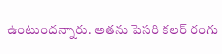ఉంటుందన్నారు. అతను పెసరి కలర్ రంగు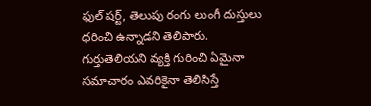ఫుల్ షర్ట్, తెలుపు రంగు లుంగీ దుస్తులు ధరించి ఉన్నాడని తెలిపారు. గుర్తుతెలియని వ్యక్తి గురించి ఏమైనా సమాచారం ఎవరికైనా తెలిసిస్తే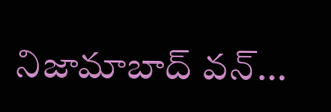నిజామాబాద్ వన్...